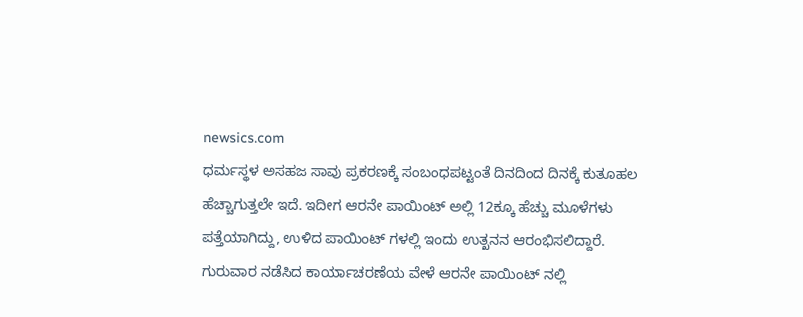newsics.com
ಧರ್ಮಸ್ಥಳ ಅಸಹಜ ಸಾವು ಪ್ರಕರಣಕ್ಕೆ ಸಂಬಂಧಪಟ್ಟಂತೆ ದಿನದಿಂದ ದಿನಕ್ಕೆ ಕುತೂಹಲ ಹೆಚ್ಚಾಗುತ್ತಲೇ ಇದೆ. ಇದೀಗ ಆರನೇ ಪಾಯಿಂಟ್ ಅಲ್ಲಿ 12ಕ್ಕೂ ಹೆಚ್ಚು ಮೂಳೆಗಳು ಪತ್ತೆಯಾಗಿದ್ದು, ಉಳಿದ ಪಾಯಿಂಟ್ ಗಳಲ್ಲಿ ಇಂದು ಉತ್ಖನನ ಆರಂಭಿಸಲಿದ್ದಾರೆ.
ಗುರುವಾರ ನಡೆಸಿದ ಕಾರ್ಯಾಚರಣೆಯ ವೇಳೆ ಆರನೇ ಪಾಯಿಂಟ್ ನಲ್ಲಿ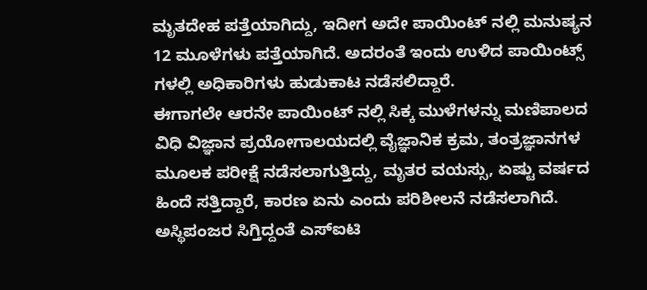ಮೃತದೇಹ ಪತ್ತೆಯಾಗಿದ್ದು, ಇದೀಗ ಅದೇ ಪಾಯಿಂಟ್ ನಲ್ಲಿ ಮನುಷ್ಯನ 12 ಮೂಳೆಗಳು ಪತ್ತೆಯಾಗಿದೆ. ಅದರಂತೆ ಇಂದು ಉಳಿದ ಪಾಯಿಂಟ್ಸ್ ಗಳಲ್ಲಿ ಅಧಿಕಾರಿಗಳು ಹುಡುಕಾಟ ನಡೆಸಲಿದ್ದಾರೆ.
ಈಗಾಗಲೇ ಆರನೇ ಪಾಯಿಂಟ್ ನಲ್ಲಿ ಸಿಕ್ಕ ಮುಳೆಗಳನ್ನು ಮಣಿಪಾಲದ ವಿಧಿ ವಿಜ್ಞಾನ ಪ್ರಯೋಗಾಲಯದಲ್ಲಿ ವೈಜ್ಞಾನಿಕ ಕ್ರಮ, ತಂತ್ರಜ್ಞಾನಗಳ ಮೂಲಕ ಪರೀಕ್ಷೆ ನಡೆಸಲಾಗುತ್ತಿದ್ದು, ಮೃತರ ವಯಸ್ಸು, ಏಷ್ಟು ವರ್ಷದ ಹಿಂದೆ ಸತ್ತಿದ್ದಾರೆ, ಕಾರಣ ಏನು ಎಂದು ಪರಿಶೀಲನೆ ನಡೆಸಲಾಗಿದೆ.
ಅಸ್ಥಿಪಂಜರ ಸಿಗ್ತಿದ್ದಂತೆ ಎಸ್ಐಟಿ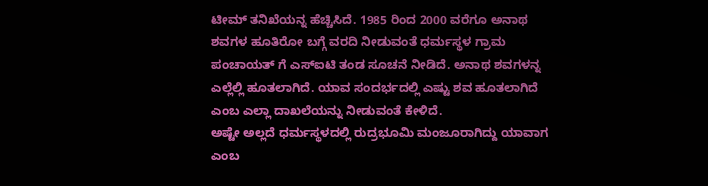ಟೀಮ್ ತನಿಖೆಯನ್ನ ಹೆಚ್ಚಿಸಿದೆ. 1985 ರಿಂದ 2000 ವರೆಗೂ ಅನಾಥ ಶವಗಳ ಹೂತಿರೋ ಬಗ್ಗೆ ವರದಿ ನೀಡುವಂತೆ ಧರ್ಮಸ್ಥಳ ಗ್ರಾಮ ಪಂಚಾಯತ್ ಗೆ ಎಸ್ಐಟಿ ತಂಡ ಸೂಚನೆ ನೀಡಿದೆ. ಅನಾಥ ಶವಗಳನ್ನ ಎಲ್ಲೆಲ್ಲಿ ಹೂತಲಾಗಿದೆ. ಯಾವ ಸಂದರ್ಭದಲ್ಲಿ ಎಷ್ಟು ಶವ ಹೂತಲಾಗಿದೆ ಎಂಬ ಎಲ್ಲಾ ದಾಖಲೆಯನ್ನು ನೀಡುವಂತೆ ಕೇಳಿದೆ.
ಅಷ್ಟೇ ಅಲ್ಲದೆ ಧರ್ಮಸ್ಥಳದಲ್ಲಿ ರುದ್ರಭೂಮಿ ಮಂಜೂರಾಗಿದ್ದು ಯಾವಾಗ ಎಂಬ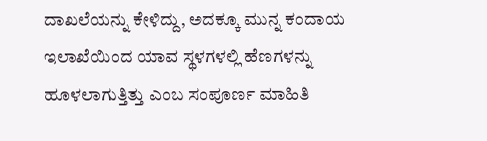ದಾಖಲೆಯನ್ನು ಕೇಳಿದ್ದು, ಅದಕ್ಕೂ ಮುನ್ನ ಕಂದಾಯ ಇಲಾಖೆಯಿಂದ ಯಾವ ಸ್ಥಳಗಳಲ್ಲಿ ಹೆಣಗಳನ್ನು ಹೂಳಲಾಗುತ್ತಿತ್ತು ಎಂಬ ಸಂಪೂರ್ಣ ಮಾಹಿತಿ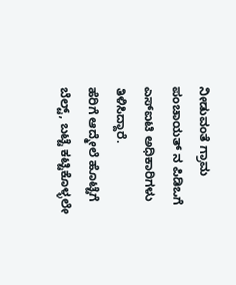ನೀಡುವಂತೆ ಗ್ರಾಮ ಪಂಚಾಯತ್ ನ ಪಿಡಿಒಗೆ ಎಸ್ಐಟಿ ಅಧಿಕಾರಿಗಳು ತಿಳಿಸಿದ್ದಾರೆ.
ಹೆರಿಗೆ ಆದ್ಮೇಲೆ ಹೊಟ್ಟೆಗೆ ಬೆಲ್ಟ್, ಬಟ್ಟೆ ಕಟ್ಟಿಕೊಳ್ಳಲೇ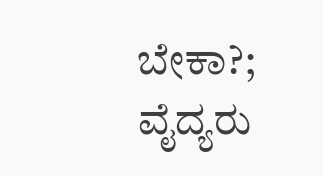ಬೇಕಾ?; ವೈದ್ಯರು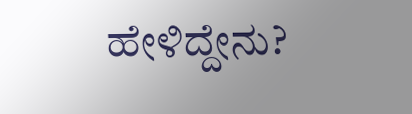ಹೇಳಿದ್ದೇನು?